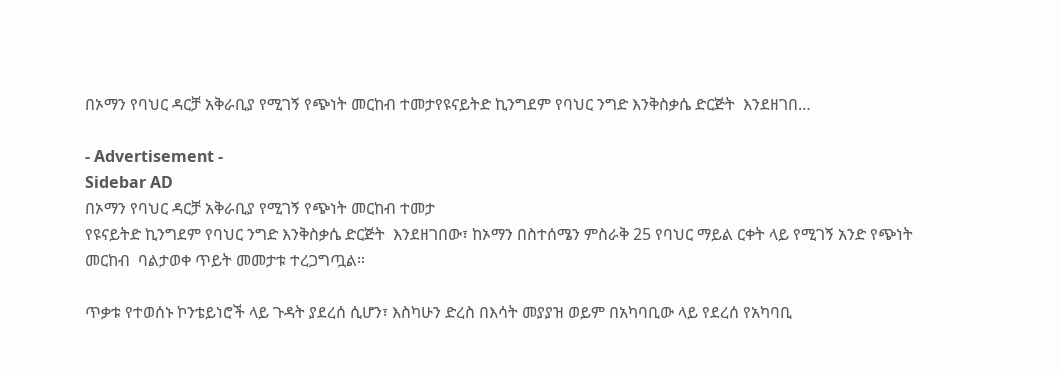በኦማን የባህር ዳርቻ አቅራቢያ የሚገኝ የጭነት መርከብ ተመታየዩናይትድ ኪንግደም የባህር ንግድ እንቅስቃሴ ድርጅት  እንደዘገበ…

- Advertisement -
Sidebar AD
በኦማን የባህር ዳርቻ አቅራቢያ የሚገኝ የጭነት መርከብ ተመታ
የዩናይትድ ኪንግደም የባህር ንግድ እንቅስቃሴ ድርጅት  እንደዘገበው፣ ከኦማን በስተሰሜን ምስራቅ 25 የባህር ማይል ርቀት ላይ የሚገኝ አንድ የጭነት መርከብ  ባልታወቀ ጥይት መመታቱ ተረጋግጧል።

ጥቃቱ የተወሰኑ ኮንቴይነሮች ላይ ጉዳት ያደረሰ ሲሆን፣ እስካሁን ድረስ በእሳት መያያዝ ወይም በአካባቢው ላይ የደረሰ የአካባቢ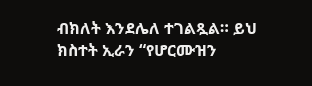ብክለት እንደሌለ ተገልጿል። ይህ ክስተት ኢራን “የሆርሙዝን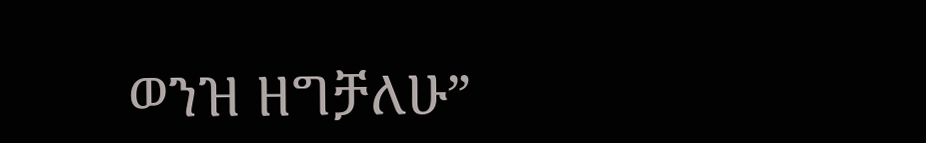ወንዝ ዘግቻለሁ”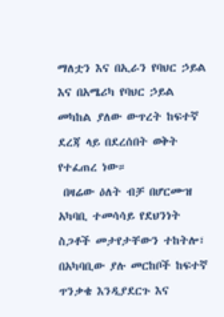ማለቷን እና በኢራን የባህር ኃይል እና በአሜሪካ የባህር ኃይል መካከል ያለው ውጥረት ከፍተኛ ደረጃ ላይ በደረሰበት ወቅት የተፈጠረ ነው።
 በዛሬው ዕለት ብቻ በሆርሙዝ አካባቢ ተመሳሳይ የደህንነት ስጋቶች መታየታቸውን ተከትሎ፣ በአካባቢው ያሉ መርከቦች ከፍተኛ ጥንቃቄ እንዲያደርጉ እና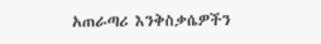አጠራጣሪ እንቅስቃሴዎችን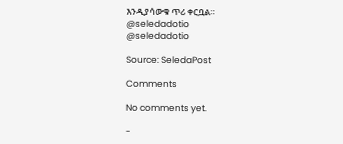እንዲያሳውቁ ጥሪ ቀርቧል።
@seledadotio
@seledadotio

Source: SeledaPost

Comments

No comments yet.

-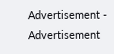Advertisement -
Advertisement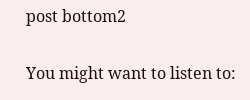post bottom2

You might want to listen to: